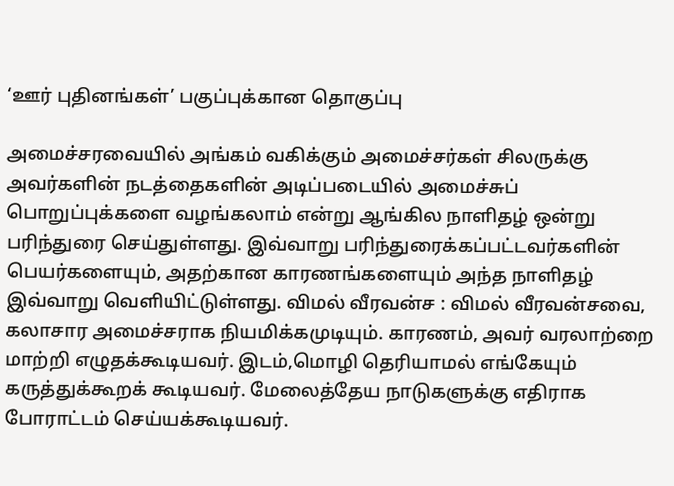‘ஊர் புதினங்கள்’ பகுப்புக்கான தொகுப்பு

அமைச்சரவையில் அங்கம் வகிக்கும் அமைச்சர்கள் சிலருக்கு அவர்களின் நடத்தைகளின் அடிப்படையில் அமைச்சுப் பொறுப்புக்களை வழங்கலாம் என்று ஆங்கில நாளிதழ் ஒன்று பரிந்துரை செய்துள்ளது. இவ்வாறு பரிந்துரைக்கப்பட்டவர்களின் பெயர்களையும், அதற்கான காரணங்களையும் அந்த நாளிதழ் இவ்வாறு வெளியிட்டுள்ளது. விமல் வீரவன்ச : விமல் வீரவன்சவை, கலாசார அமைச்சராக நியமிக்கமுடியும். காரணம், அவர் வரலாற்றை மாற்றி எழுதக்கூடியவர். இடம்,மொழி தெரியாமல் எங்கேயும் கருத்துக்கூறக் கூடியவர். மேலைத்தேய நாடுகளுக்கு எதிராக போராட்டம் செய்யக்கூடியவர்.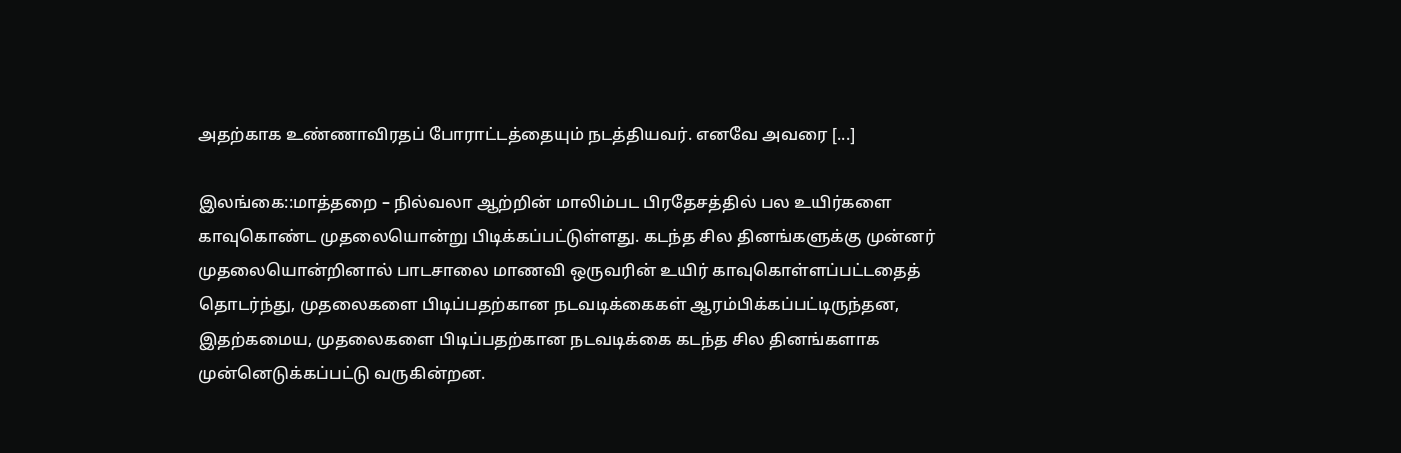அதற்காக உண்ணாவிரதப் போராட்டத்தையும் நடத்தியவர். எனவே அவரை [...]

இலங்கை::மாத்தறை – நில்வலா ஆற்றின் மாலிம்பட பிரதேசத்தில் பல உயிர்களை காவுகொண்ட முதலையொன்று பிடிக்கப்பட்டுள்ளது. கடந்த சில தினங்களுக்கு முன்னர் முதலையொன்றினால் பாடசாலை மாணவி ஒருவரின் உயிர் காவுகொள்ளப்பட்டதைத் தொடர்ந்து, முதலைகளை பிடிப்பதற்கான நடவடிக்கைகள் ஆரம்பிக்கப்பட்டிருந்தன, இதற்கமைய, முதலைகளை பிடிப்பதற்கான நடவடிக்கை கடந்த சில தினங்களாக முன்னெடுக்கப்பட்டு வருகின்றன.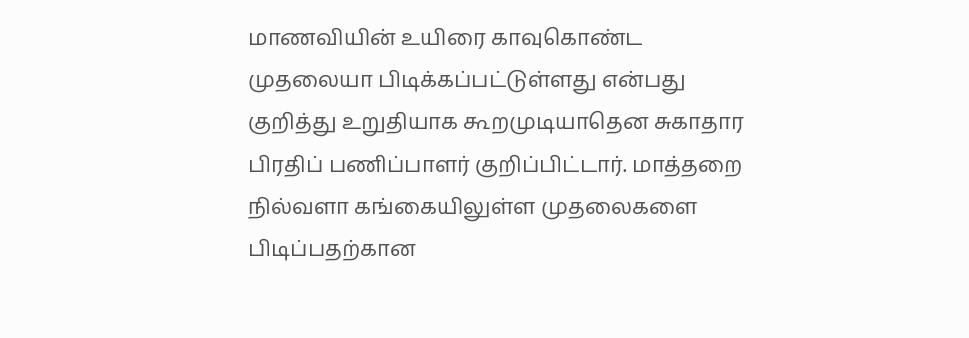மாணவியின் உயிரை காவுகொண்ட முதலையா பிடிக்கப்பட்டுள்ளது என்பது குறித்து உறுதியாக கூறமுடியாதென சுகாதார பிரதிப் பணிப்பாளர் குறிப்பிட்டார். மாத்தறை நில்வளா கங்கையிலுள்ள முதலைகளை பிடிப்பதற்கான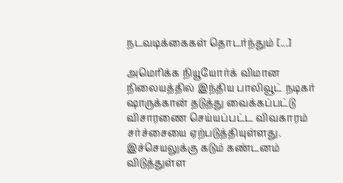நடவடிக்கைகள் தொடர்ந்தும் [...]

அமெரிக்க நியூயோர்க் விமான நிலையத்தில் இந்திய பாலிவூட் நடிகர் ஷாருக்கான் தடுத்து வைக்கப்பட்டு விசாரணை செய்யப்பட்ட விவகாரம் சர்ச்சையை ஏற்படுத்தியுள்ளது. இச்செயலுக்கு கடும் கண்டனம் விடுத்துள்ள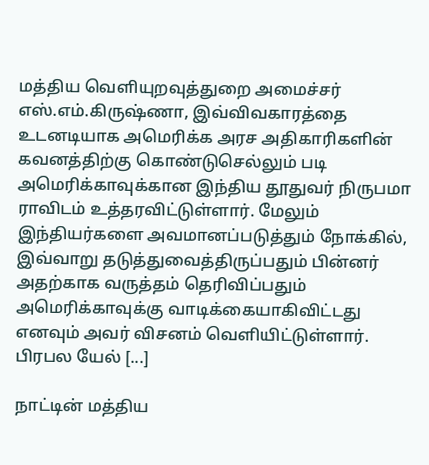மத்திய வெளியுறவுத்துறை அமைச்சர் எஸ்.எம்.கிருஷ்ணா, இவ்விவகாரத்தை உடனடியாக அமெரிக்க அரச அதிகாரிகளின் கவனத்திற்கு கொண்டுசெல்லும் படி அமெரிக்காவுக்கான இந்திய தூதுவர் நிருபமா ராவிடம் உத்தரவிட்டுள்ளார். மேலும் இந்தியர்களை அவமானப்படுத்தும் நோக்கில், இவ்வாறு தடுத்துவைத்திருப்பதும் பின்னர் அதற்காக வருத்தம் தெரிவிப்பதும் அமெரிக்காவுக்கு வாடிக்கையாகிவிட்டது எனவும் அவர் விசனம் வெளியிட்டுள்ளார். பிரபல யேல் [...]

நாட்டின் மத்திய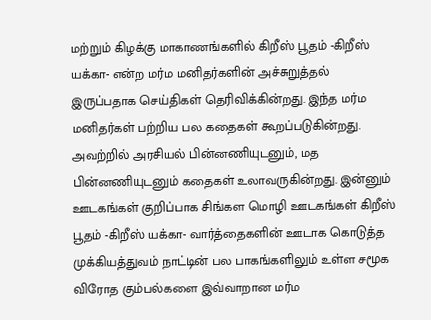மற்றும் கிழக்கு மாகாணங்களில் கிறீஸ் பூதம் -கிறீஸ் யக்கா- என்ற மர்ம மனிதர்களின் அச்சுறுத்தல் இருப்பதாக செய்திகள் தெரிவிக்கின்றது. இந்த மர்ம மனிதர்கள் பற்றிய பல கதைகள் கூறப்படுகின்றது. அவற்றில் அரசியல் பின்னணியுடனும், மத பின்னணியுடனும் கதைகள் உலாவருகின்றது. இன்னும் ஊடகங்கள் குறிப்பாக சிங்கள மொழி ஊடகங்கள் கிறீஸ் பூதம் -கிறீஸ் யக்கா- வார்த்தைகளின் ஊடாக கொடுத்த முக்கியத்துவம் நாட்டின் பல பாகங்களிலும் உள்ள சமூக விரோத கும்பல்களை இவ்வாறான மர்ம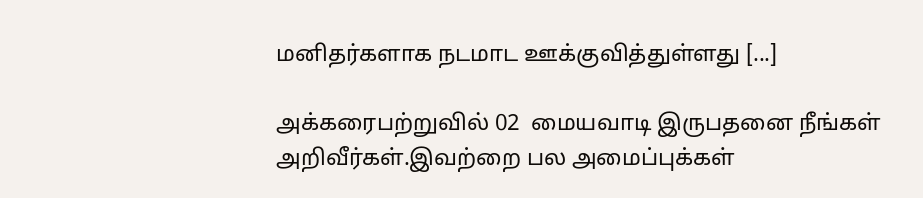மனிதர்களாக நடமாட ஊக்குவித்துள்ளது [...]

அக்கரைபற்றுவில் 02  மையவாடி இருபதனை நீங்கள் அறிவீர்கள்.இவற்றை பல அமைப்புக்கள்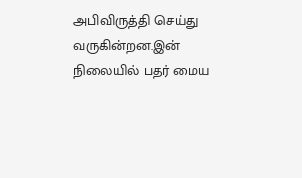அபிவிருத்தி செய்து வருகின்றன.இன் நிலையில் பதர் மைய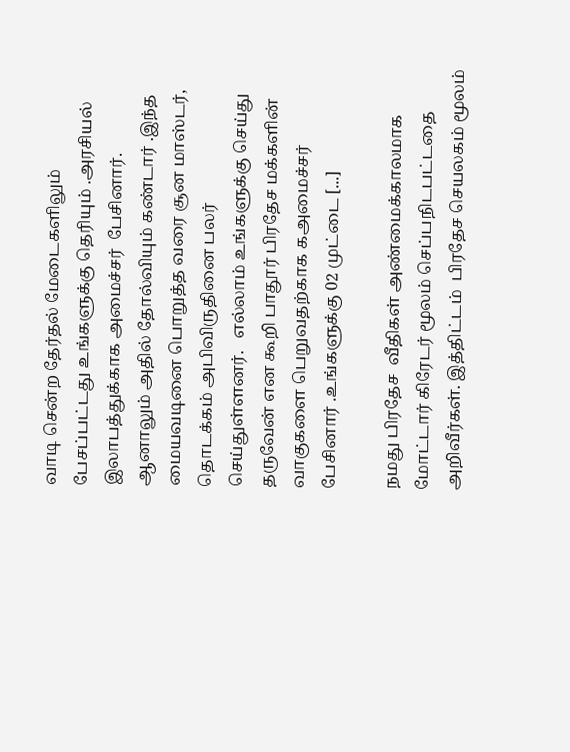வாடி சென்ற தேர்தல் மேடைகளிலும் பேசப்பட்டது உங்களுக்கு தெரியும் .அரசியல் இலாபத்துக்காக அமைச்சர்  பேசினார். ஆனாலும் அதில் தோல்வியும் கண்டார் .இந்த மையவடினை பொறுத்த வரை சூன மாஸ்டர், தொடக்கம் அபிவிருதினை பலர் செய்துள்ளனர்.   எல்லாம் உங்களுக்கு செய்து தருவேன் என கூறி பாதூர் பிரதேச மக்களின் வாகுகளை பெறுவதற்காக கஅமைச்சர் பேசினார் .உங்களுக்கு 02 முட்டை [...]

நமது பிரதேச  வீதிகள் அண்மைக்காலமாக மோட்டார் கிரேடர் மூலம் செப்பநிடபட்டதை அறிவீர்கள். இத்திட்டம்  பிரதேச செயலகம் மூலம்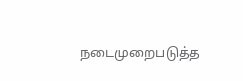நடைமுறைபடுத்த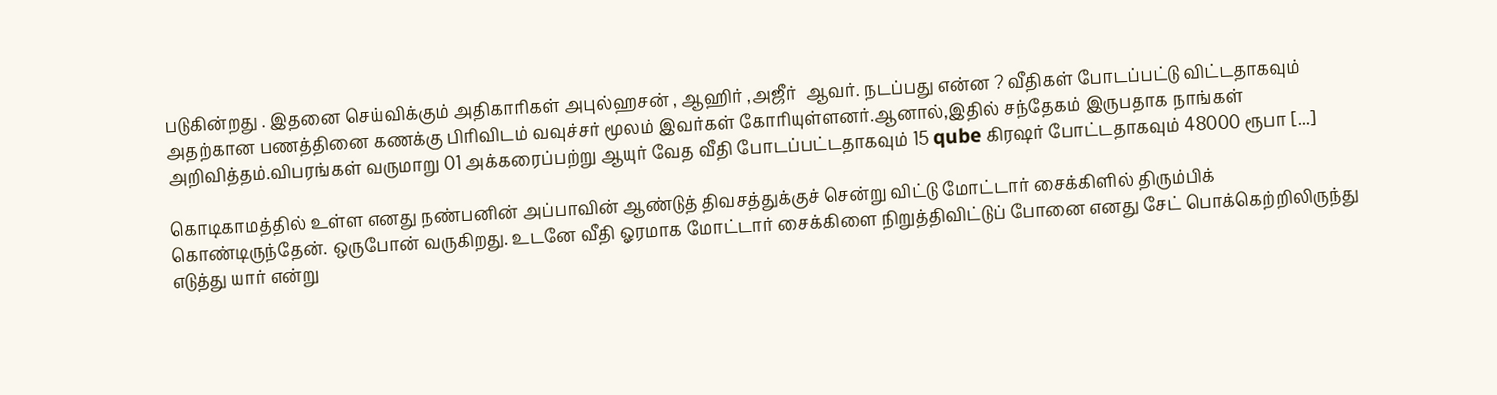படுகின்றது . இதனை செய்விக்கும் அதிகாரிகள் அபுல்ஹசன் , ஆஹிர் ,அஜீர்  ஆவர். நடப்பது என்ன ? வீதிகள் போடப்பட்டு விட்டதாகவும் அதற்கான பணத்தினை கணக்கு பிரிவிடம் வவுச்சர் மூலம் இவர்கள் கோரியுள்ளனர்.ஆனால்,இதில் சந்தேகம் இருபதாக நாங்கள் அறிவித்தம்.விபரங்கள் வருமாறு 01 அக்கரைப்பற்று ஆயுர் வேத வீதி போடப்பட்டதாகவும் 15 qube கிரஷர் போட்டதாகவும் 48000 ரூபா [...]

கொடிகாமத்தில் உள்ள எனது நண்பனின் அப்பாவின் ஆண்டுத் திவசத்துக்குச் சென்று விட்டு மோட்டார் சைக்கிளில் திரும்பிக் கொண்டிருந்தேன். ஒருபோன் வருகிறது. உடனே வீதி ஓரமாக மோட்டார் சைக்கிளை நிறுத்திவிட்டுப் போனை எனது சேட் பொக்கெற்றிலிருந்து எடுத்து யார் என்று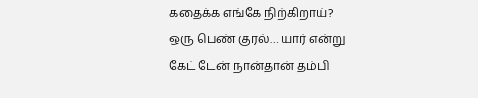கதைக்க எங்கே நிற்கிறாய்? ஒரு பெண் குரல்… யார் என்று கேட் டேன் நான்தான் தம்பி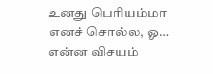உனது பெரியம்மா எனச் சொல்ல, ஓ… என்ன விசயம்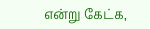என்று கேட்க,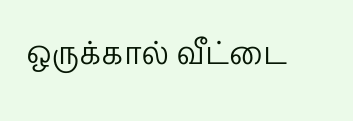ஒருக்கால் வீட்டை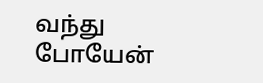வந்து போயேன்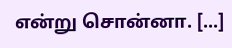என்று சொன்னா. [...]